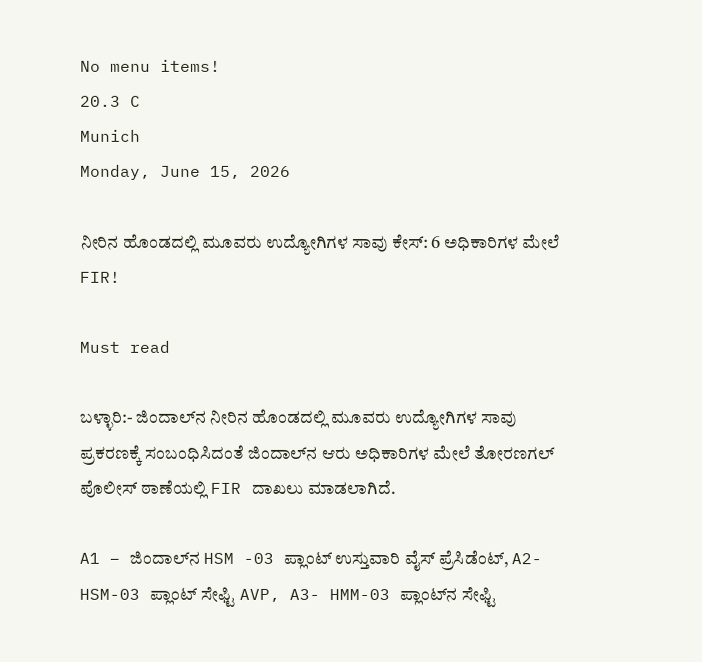No menu items!
20.3 C
Munich
Monday, June 15, 2026

ನೀರಿನ ಹೊಂಡದಲ್ಲಿ ಮೂವರು ಉದ್ಯೋಗಿಗಳ ಸಾವು ಕೇಸ್: 6 ಅಧಿಕಾರಿಗಳ ಮೇಲೆ FIR!

Must read

ಬಳ್ಳಾರಿ:- ಜಿಂದಾಲ್‌ನ ನೀರಿನ ಹೊಂಡದಲ್ಲಿ ಮೂವರು ಉದ್ಯೋಗಿಗಳ ಸಾವು ಪ್ರಕರಣಕ್ಕೆ ಸಂಬಂಧಿಸಿದಂತೆ ಜಿಂದಾಲ್‌ನ ಆರು ಅಧಿಕಾರಿಗಳ ಮೇಲೆ ತೋರಣಗಲ್ ಪೊಲೀಸ್ ಠಾಣೆಯಲ್ಲಿ FIR ದಾಖಲು ಮಾಡಲಾಗಿದೆ.

A1 – ಜಿಂದಾಲ್‌ನ HSM -03 ಪ್ಲಾಂಟ್ ಉಸ್ತುವಾರಿ ವೈಸ್ ಪ್ರೆಸಿಡೆಂಟ್, A2- HSM-03 ಪ್ಲಾಂಟ್ ಸೇಫ್ಟಿ AVP, A3- HMM-03 ಪ್ಲಾಂಟ್‌‌ನ ಸೇಫ್ಟಿ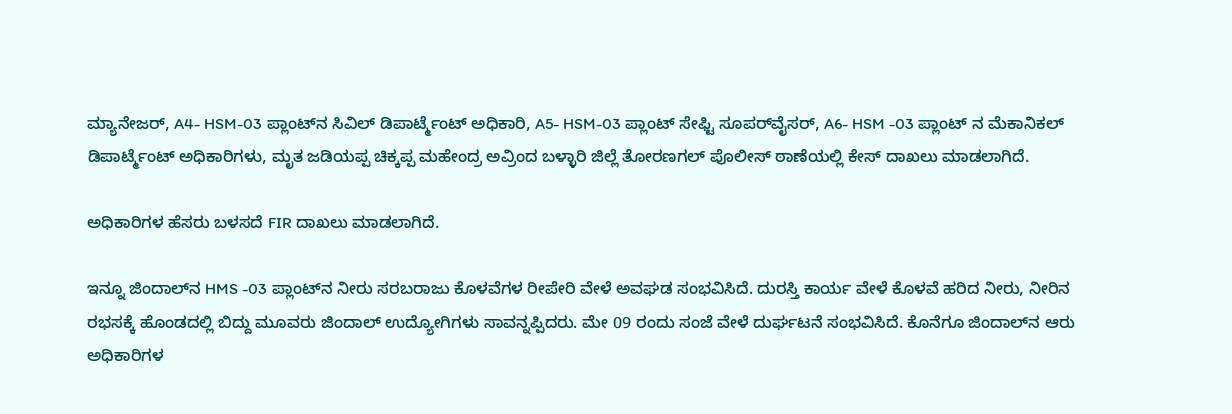ಮ್ಯಾನೇಜರ್, A4- HSM-03 ಪ್ಲಾಂಟ್‌ನ ಸಿವಿಲ್ ಡಿಪಾರ್ಟ್ಮೆಂಟ್ ಅಧಿಕಾರಿ, A5- HSM-03 ಪ್ಲಾಂಟ್ ಸೇಫ್ಟಿ ಸೂಪರ್‌ವೈಸರ್, A6- HSM -03 ಪ್ಲಾಂಟ್ ‌ನ ಮೆಕಾನಿಕಲ್ ಡಿಪಾರ್ಟ್ಮೆಂಟ್ ಅಧಿಕಾರಿಗಳು, ಮೃತ ಜಡಿಯಪ್ಪ ಚಿಕ್ಕಪ್ಪ ಮಹೇಂದ್ರ ಅವ್ರಿಂದ ಬಳ್ಳಾರಿ ಜಿಲ್ಲೆ ತೋರಣಗಲ್ ಪೊಲೀಸ್ ಠಾಣೆಯಲ್ಲಿ ಕೇಸ್ ದಾಖಲು ಮಾಡಲಾಗಿದೆ.

ಅಧಿಕಾರಿಗಳ ಹೆಸರು ಬಳಸದೆ FIR ದಾಖಲು ಮಾಡಲಾಗಿದೆ.

ಇನ್ನೂ ಜಿಂದಾಲ್‌ನ HMS -03 ಪ್ಲಾಂಟ್‌ನ ನೀರು ಸರಬರಾಜು ಕೊಳವೆಗಳ ರೀಪೇರಿ ವೇಳೆ ಅವಘಡ ಸಂಭವಿಸಿದೆ. ದುರಸ್ತಿ ಕಾರ್ಯ ವೇಳೆ ಕೊಳವೆ ಹರಿದ ನೀರು, ನೀರಿನ ರಭಸಕ್ಕೆ ಹೊಂಡದಲ್ಲಿ ಬಿದ್ದು ಮೂವರು ಜಿಂದಾಲ್ ಉದ್ಯೋಗಿಗಳು ಸಾವನ್ನಪ್ಪಿದರು. ಮೇ 09 ರಂದು ಸಂಜೆ ವೇಳೆ ದುರ್ಘಟನೆ ಸಂಭವಿಸಿದೆ. ಕೊನೆಗೂ ಜಿಂದಾಲ್‌ನ ಆರು ಅಧಿಕಾರಿಗಳ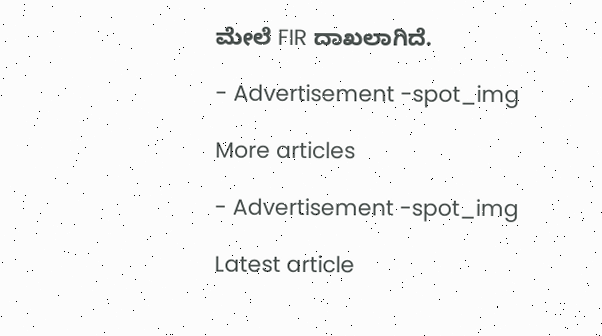ಮೇಲೆ FIR ದಾಖಲಾಗಿದೆ.

- Advertisement -spot_img

More articles

- Advertisement -spot_img

Latest article